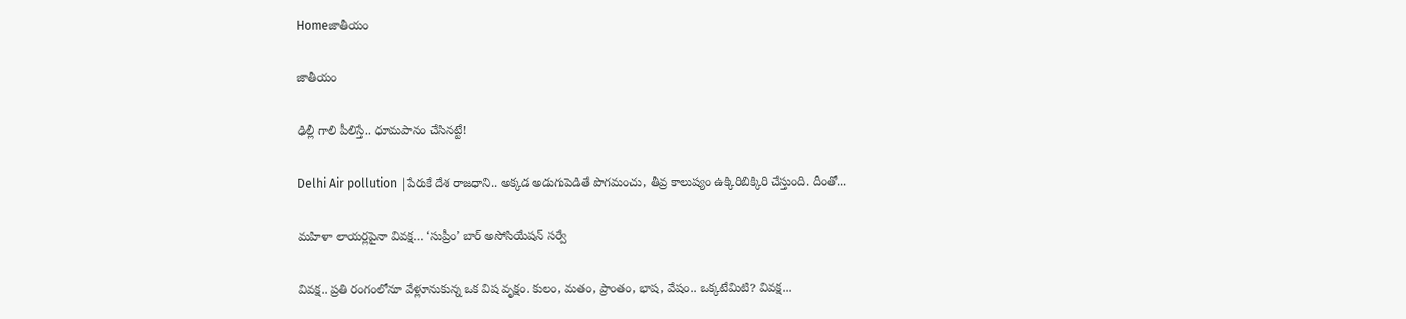Homeజాతీయం

జాతీయం

ఢిల్లీ గాలి పీలిస్తే.. ధూమపానం చేసినట్టే!

Delhi Air pollution |పేరుకే దేశ రాజధాని.. అక్కడ అడుగుపెడితే పొగమంచు, తీవ్ర కాలుష్యం ఉక్కిరిబిక్కిరి చేస్తుంది. దీంతో...

మహిళా లాయర్లపైనా వివక్ష… ‘సుప్రీం’ బార్ అసోసియేషన్ సర్వే

వివక్ష.. ప్రతి రంగంలోనూ వేళ్లూనుకున్న ఒక విష వృక్షం. కులం, మతం, ప్రాంతం, భాష, వేషం.. ఒక్కటేమిటి? వివక్ష...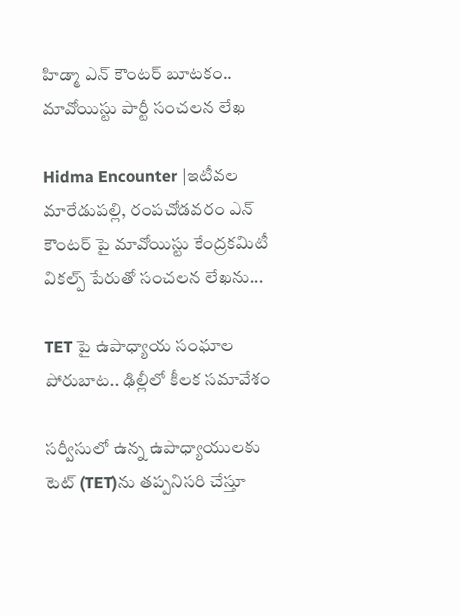హిడ్మా ఎన్ కౌంటర్ బూటకం.. మావోయిస్టు పార్టీ సంచలన లేఖ

Hidma Encounter |ఇటీవల మారేడుపల్లి, రంపచోడవరం ఎన్ కౌంటర్ పై మావోయిస్టు కేంద్రకమిటీ వికల్ప్ పేరుతో సంచలన లేఖను...

TET పై ఉపాధ్యాయ సంఘాల పోరుబాట.. ఢిల్లీలో కీలక సమావేశం

సర్వీసులో ఉన్న ఉపాధ్యాయులకు టెట్‌ (TET)ను తప్పనిసరి చేస్తూ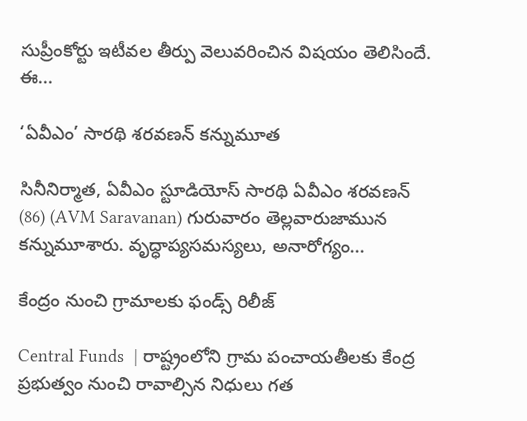సుప్రీంకోర్టు ఇటీవల తీర్పు వెలువరించిన విషయం తెలిసిందే. ఈ...

‘ఏవీఎం’ సారథి శరవణన్ కన్నుమూత

సినీనిర్మాత, ఏవీఎం స్టూడియోస్‌ సారథి ఏవీఎం శరవణన్ (86) (AVM Saravanan) గురువారం తెల్లవారుజామున కన్నుమూశారు. వృద్ధాప్యసమస్యలు, అనారోగ్యం...

కేంద్రం నుంచి గ్రామాలకు ఫండ్స్ రిలీజ్

Central Funds  | రాష్ట్రంలోని గ్రామ పంచాయతీలకు కేంద్ర ప్రభుత్వం నుంచి రావాల్సిన నిధులు గత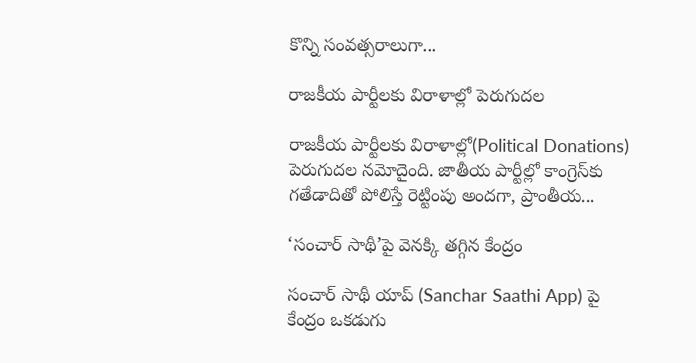కొన్ని సంవత్సరాలుగా...

రాజకీయ పార్టీలకు విరాళాల్లో పెరుగుదల

రాజకీయ పార్టీలకు విరాళాల్లో(Political Donations) పెరుగుదల నమోదైంది. జాతీయ పార్టీల్లో కాంగ్రెస్‌కు గతేడాదితో పోలిస్తే రెట్టింపు అందగా, ప్రాంతీయ...

‘సంచార్ సాథీ’పై వెనక్కి తగ్గిన కేంద్రం

సంచార్ సాథీ యాప్ (Sanchar Saathi App) పై కేంద్రం ఒకడుగు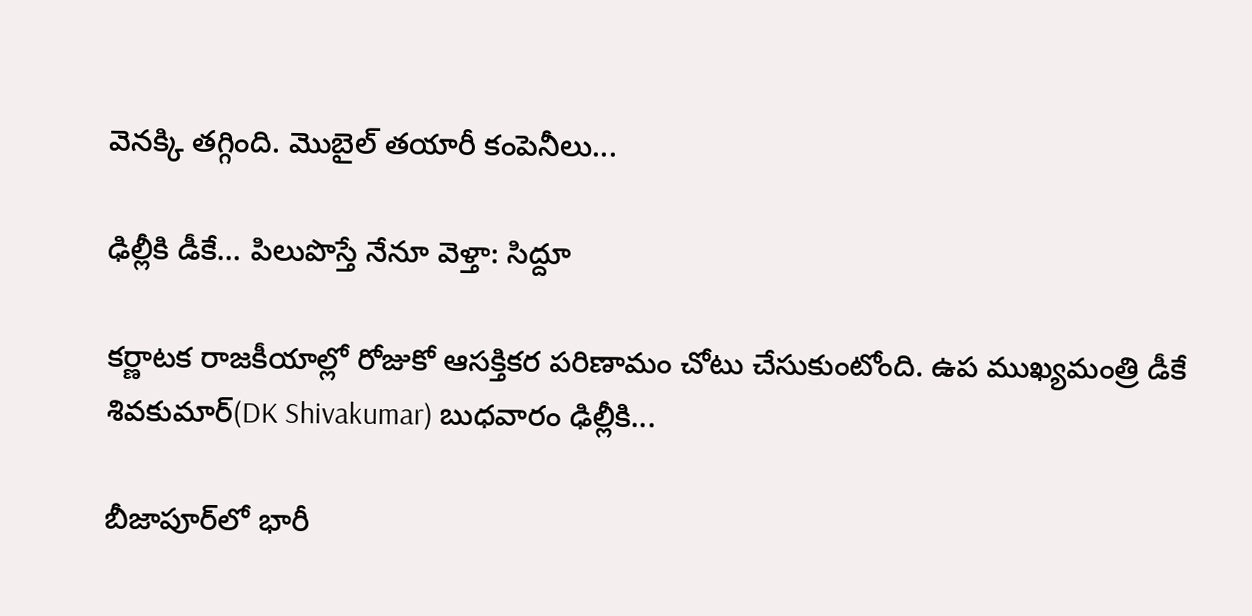వెనక్కి తగ్గింది. మొబైల్ తయారీ కంపెనీలు...

ఢిల్లీకి డీకే… పిలుపొస్తే నేనూ వెళ్తా: సిద్దూ

కర్ణాటక రాజకీయాల్లో రోజుకో ఆసక్తికర పరిణామం చోటు చేసుకుంటోంది. ఉప ముఖ్యమంత్రి డీకే శివకుమార్(DK Shivakumar) బుధవారం ఢిల్లీకి...

బీజాపూర్‌లో భారీ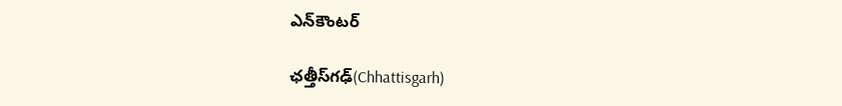ఎన్‌కౌంటర్

ఛత్తీస్‌గఢ్‌(Chhattisgarh)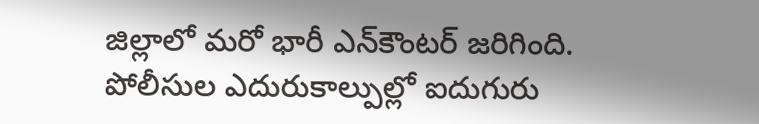జిల్లాలో మరో భారీ ఎన్‌కౌంటర్ జరిగింది. పోలీసుల ఎదురుకాల్పుల్లో ఐదుగురు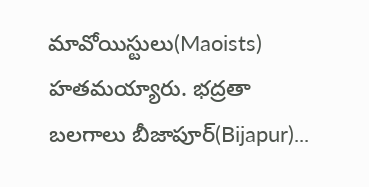మావోయిస్టులు(Maoists) హతమయ్యారు. భద్రతా బలగాలు బీజాపూర్(Bijapur)...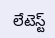లేటెస్ట్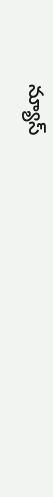న్యూస్‌